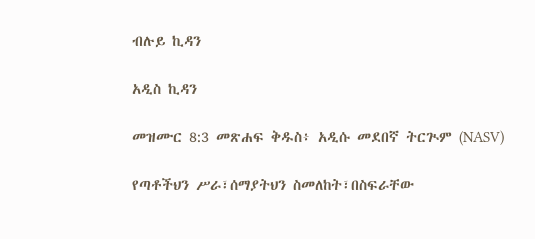ብሉይ ኪዳን

አዲስ ኪዳን

መዝሙር 8:3 መጽሐፍ ቅዱስ፥ አዲሱ መደበኛ ትርጒም (NASV)

የጣቶችህን ሥራ፣ሰማያትህን ስመለከት፣በስፍራቸው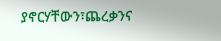ያኖርሃቸውን፣ጨረቃንና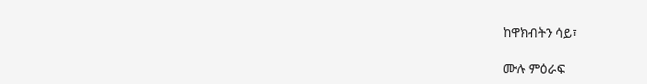ከዋክብትን ሳይ፣

ሙሉ ምዕራፍ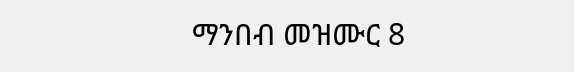ማንበብ መዝሙር 8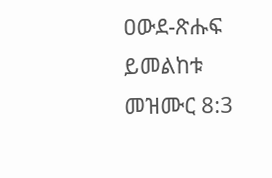ዐውደ-ጽሑፍ ይመልከቱ መዝሙር 8:3